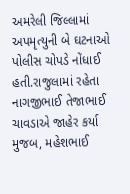અમરેલી જિલ્લામાં અપમૃત્યુની બે ઘટનાઓ પોલીસ ચોપડે નોંધાઈ હતી.રાજુલામાં રહેતા નાગજીભાઈ તેજાભાઈ ચાવડાએ જાહેર કર્યા મુજબ, મહેશભાઈ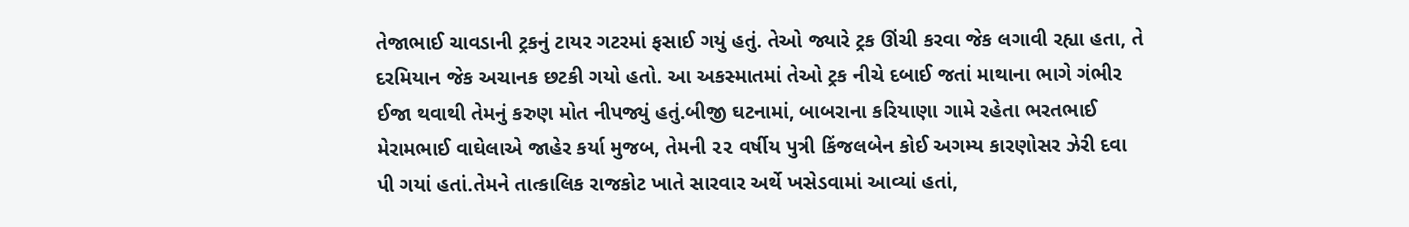તેજાભાઈ ચાવડાની ટ્રકનું ટાયર ગટરમાં ફસાઈ ગયું હતું. તેઓ જ્યારે ટ્રક ઊંચી કરવા જેક લગાવી રહ્યા હતા, તે દરમિયાન જેક અચાનક છટકી ગયો હતો. આ અકસ્માતમાં તેઓ ટ્રક નીચે દબાઈ જતાં માથાના ભાગે ગંભીર ઈજા થવાથી તેમનું કરુણ મોત નીપજ્યું હતું.બીજી ઘટનામાં, બાબરાના કરિયાણા ગામે રહેતા ભરતભાઈ મેરામભાઈ વાઘેલાએ જાહેર કર્યા મુજબ, તેમની ૨૨ વર્ષીય પુત્રી કિંજલબેન કોઈ અગમ્ય કારણોસર ઝેરી દવા પી ગયાં હતાં.તેમને તાત્કાલિક રાજકોટ ખાતે સારવાર અર્થે ખસેડવામાં આવ્યાં હતાં,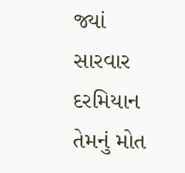જ્યાં સારવાર દરમિયાન તેમનું મોત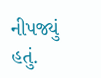નીપજ્યું હતું.